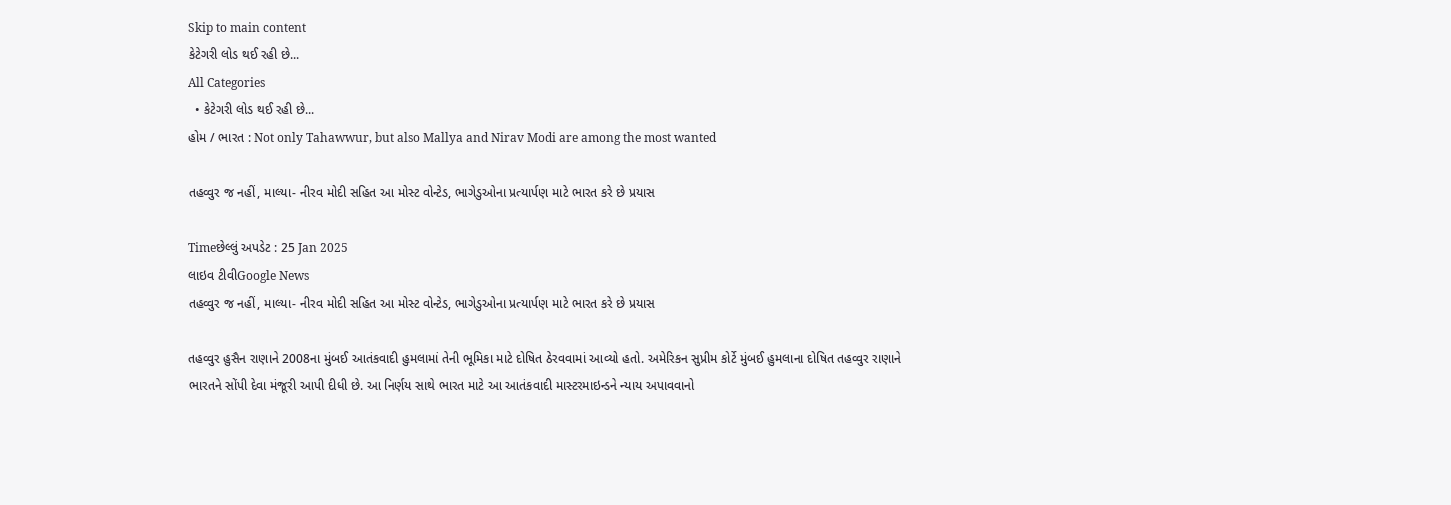Skip to main content
કેટેગરી લોડ થઈ રહી છે...
All Categories
  • કેટેગરી લોડ થઈ રહી છે...
હોમ / ભારત : Not only Tahawwur, but also Mallya and Nirav Modi are among the most wanted

તહવ્વુર જ નહીં, માલ્યા- નીરવ મોદી સહિત આ મોસ્ટ વોન્ટેડ, ભાગેડુઓના પ્રત્યાર્પણ માટે ભારત કરે છે પ્રયાસ

Timeછેલ્લું અપડેટ : 25 Jan 2025
લાઇવ ટીવીGoogle News
તહવ્વુર જ નહીં, માલ્યા- નીરવ મોદી સહિત આ મોસ્ટ વોન્ટેડ, ભાગેડુઓના પ્રત્યાર્પણ માટે ભારત કરે છે પ્રયાસ

તહવ્વુર હુસૈન રાણાને 2008ના મુંબઈ આતંકવાદી હુમલામાં તેની ભૂમિકા માટે દોષિત ઠેરવવામાં આવ્યો હતો. અમેરિકન સુપ્રીમ કોર્ટે મુંબઈ હુમલાના દોષિત તહવ્વુર રાણાને ભારતને સોંપી દેવા મંજૂરી આપી દીધી છે. આ નિર્ણય સાથે ભારત માટે આ આતંકવાદી માસ્ટરમાઇન્ડને ન્યાય અપાવવાનો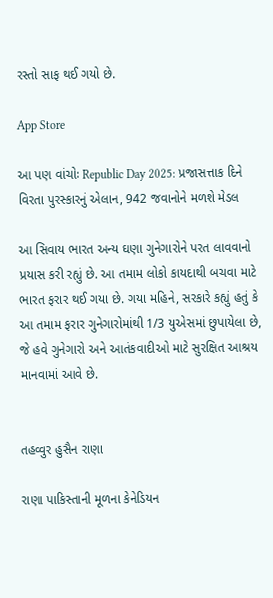રસ્તો સાફ થઈ ગયો છે.

App Store

આ પણ વાંચોઃ Republic Day 2025: પ્રજાસત્તાક દિને વિરતા પુરસ્કારનું એલાન, 942 જવાનોને મળશે મેડલ

આ સિવાય ભારત અન્ય ઘણા ગુનેગારોને પરત લાવવાનો પ્રયાસ કરી રહ્યું છે. આ તમામ લોકો કાયદાથી બચવા માટે ભારત ફરાર થઈ ગયા છે. ગયા મહિને, સરકારે કહ્યું હતું કે આ તમામ ફરાર ગુનેગારોમાંથી 1/3 યુએસમાં છુપાયેલા છે, જે હવે ગુનેગારો અને આતંકવાદીઓ માટે સુરક્ષિત આશ્રય માનવામાં આવે છે.


તહવ્વુર હુસૈન રાણા

રાણા પાકિસ્તાની મૂળના કેનેડિયન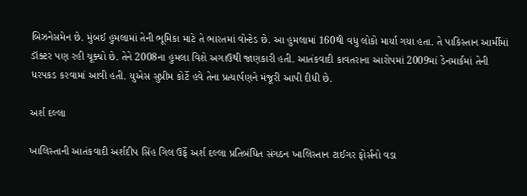બિઝનેસમેન છે. મુંબઈ હુમલામાં તેની ભૂમિકા માટે તે ભારતમાં વોન્ટેડ છે. આ હુમલામાં 160થી વધુ લોકો માર્યા ગયા હતા. તે પાકિસ્તાન આર્મીમાં ડૉક્ટર પણ રહી ચૂક્યો છે. તેને 2008ના હુમલા વિશે અગાઉથી જાણકારી હતી. આતંકવાદી કાવતરાના આરોપમાં 2009માં ડેનમાર્કમાં તેની ધરપકડ કરવામાં આવી હતી. યુએસ સુપ્રીમ કોર્ટે હવે તેના પ્રત્યાર્પણને મંજૂરી આપી દીધી છે.

અર્શ દલ્લા

ખાલિસ્તાની આતંકવાદી અર્શદીપ સિંહ ગિલ ઉર્ફે અર્શ દલ્લા પ્રતિબંધિત સંગઠન ખાલિસ્તાન ટાઈગર ફોર્સનો વડા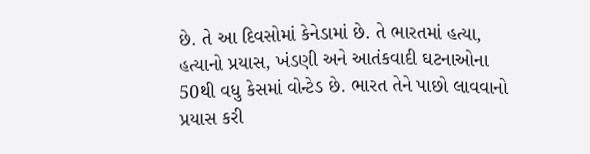છે. તે આ દિવસોમાં કેનેડામાં છે. તે ભારતમાં હત્યા, હત્યાનો પ્રયાસ, ખંડણી અને આતંકવાદી ઘટનાઓના 50થી વધુ કેસમાં વોન્ટેડ છે. ભારત તેને પાછો લાવવાનો પ્રયાસ કરી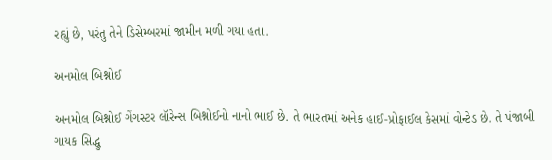રહ્યું છે, પરંતુ તેને ડિસેમ્બરમાં જામીન મળી ગયા હતા.

અનમોલ બિશ્નોઈ

અનમોલ બિશ્નોઈ ગેંગસ્ટર લૉરેન્સ બિશ્નોઈનો નાનો ભાઈ છે. તે ભારતમાં અનેક હાઈ-પ્રોફાઈલ કેસમાં વોન્ટેડ છે. તે પંજાબી ગાયક સિદ્ધુ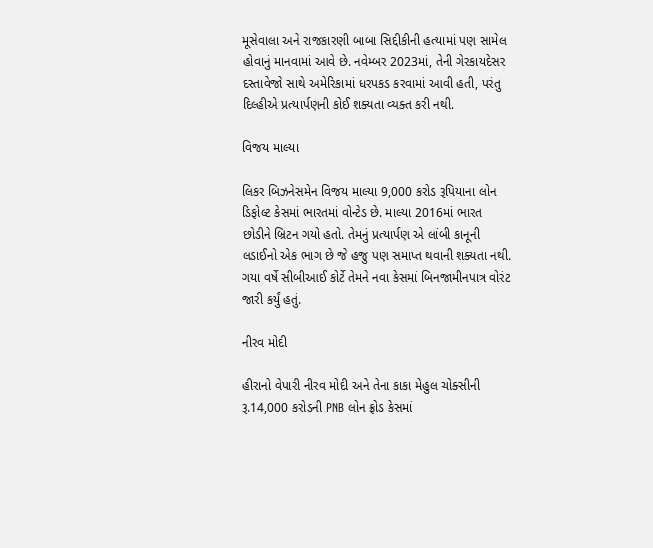મૂસેવાલા અને રાજકારણી બાબા સિદ્દીકીની હત્યામાં પણ સામેલ હોવાનું માનવામાં આવે છે. નવેમ્બર 2023માં, તેની ગેરકાયદેસર દસ્તાવેજો સાથે અમેરિકામાં ધરપકડ કરવામાં આવી હતી, પરંતુ દિલ્હીએ પ્રત્યાર્પણની કોઈ શક્યતા વ્યક્ત કરી નથી.

વિજય માલ્યા

લિકર બિઝનેસમેન વિજય માલ્યા 9,000 કરોડ રૂપિયાના લોન ડિફોલ્ટ કેસમાં ભારતમાં વોન્ટેડ છે. માલ્યા 2016માં ભારત છોડીને બ્રિટન ગયો હતો. તેમનું પ્રત્યાર્પણ એ લાંબી કાનૂની લડાઈનો એક ભાગ છે જે હજુ પણ સમાપ્ત થવાની શક્યતા નથી. ગયા વર્ષે સીબીઆઈ કોર્ટે તેમને નવા કેસમાં બિનજામીનપાત્ર વોરંટ જારી કર્યું હતું.

નીરવ મોદી

હીરાનો વેપારી નીરવ મોદી અને તેના કાકા મેહુલ ચોક્સીની રૂ.14,000 કરોડની PNB લોન ફ્રોડ કેસમાં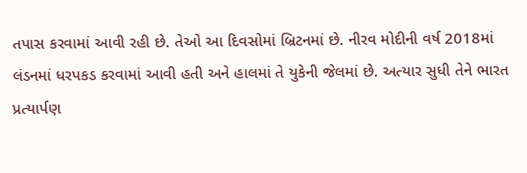તપાસ કરવામાં આવી રહી છે. તેઓ આ દિવસોમાં બ્રિટનમાં છે. નીરવ મોદીની વર્ષ 2018માં લંડનમાં ધરપકડ કરવામાં આવી હતી અને હાલમાં તે યુકેની જેલમાં છે. અત્યાર સુધી તેને ભારત પ્રત્યાર્પણ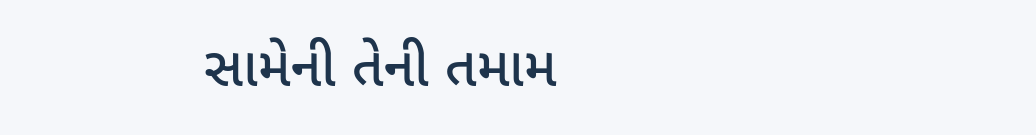સામેની તેની તમામ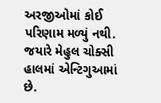અરજીઓમાં કોઈ પરિણામ મળ્યું નથી. જયારે મેહુલ ચોક્સી હાલમાં એન્ટિગુઆમાં છે.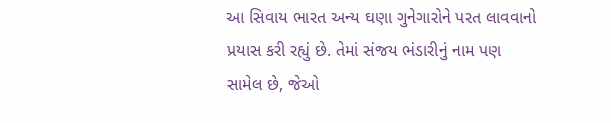આ સિવાય ભારત અન્ય ઘણા ગુનેગારોને પરત લાવવાનો પ્રયાસ કરી રહ્યું છે. તેમાં સંજય ભંડારીનું નામ પણ સામેલ છે, જેઓ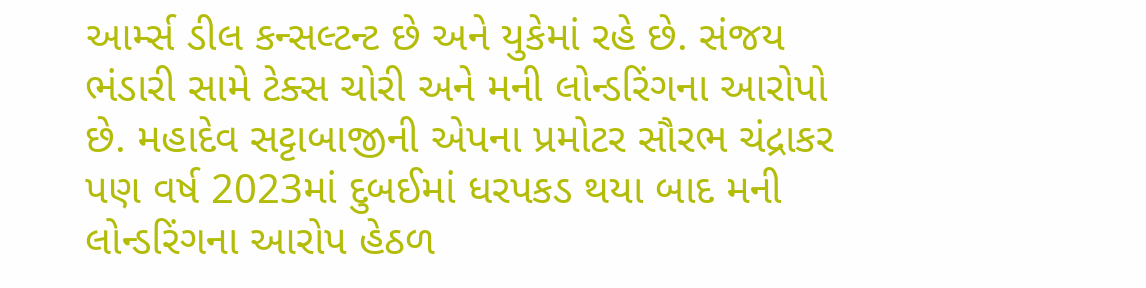આર્મ્સ ડીલ કન્સલ્ટન્ટ છે અને યુકેમાં રહે છે. સંજય ભંડારી સામે ટેક્સ ચોરી અને મની લોન્ડરિંગના આરોપો છે. મહાદેવ સટ્ટાબાજીની એપના પ્રમોટર સૌરભ ચંદ્રાકર પણ વર્ષ 2023માં દુબઈમાં ધરપકડ થયા બાદ મની લોન્ડરિંગના આરોપ હેઠળ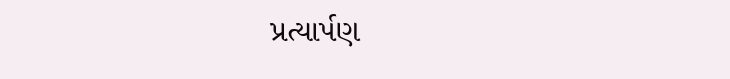પ્રત્યાર્પણ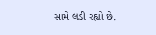સામે લડી રહ્યો છે.